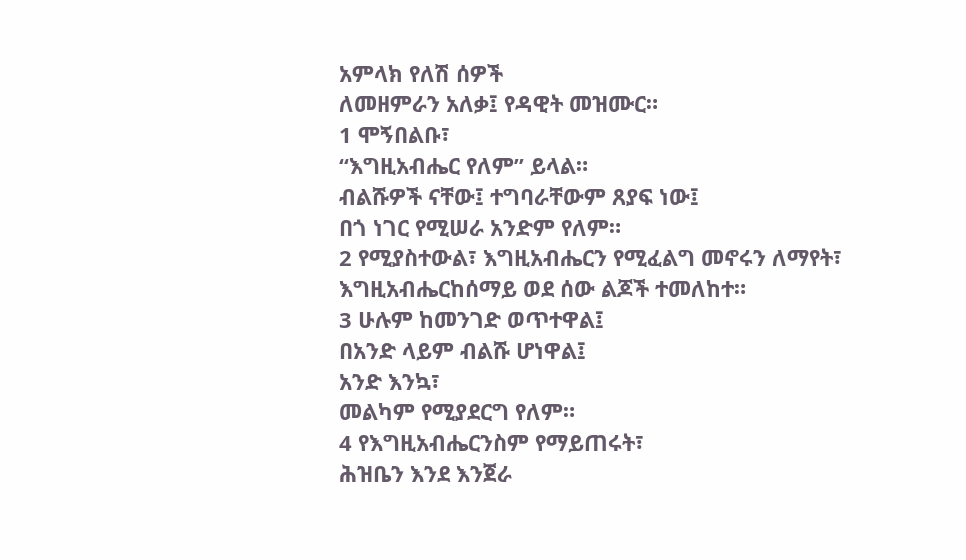አምላክ የለሽ ሰዎች
ለመዘምራን አለቃ፤ የዳዊት መዝሙር።
1 ሞኝበልቡ፣
“እግዚአብሔር የለም” ይላል።
ብልሹዎች ናቸው፤ ተግባራቸውም ጸያፍ ነው፤
በጎ ነገር የሚሠራ አንድም የለም።
2 የሚያስተውል፣ እግዚአብሔርን የሚፈልግ መኖሩን ለማየት፣
እግዚአብሔርከሰማይ ወደ ሰው ልጆች ተመለከተ።
3 ሁሉም ከመንገድ ወጥተዋል፤
በአንድ ላይም ብልሹ ሆነዋል፤
አንድ እንኳ፣
መልካም የሚያደርግ የለም።
4 የእግዚአብሔርንስም የማይጠሩት፣
ሕዝቤን እንደ እንጀራ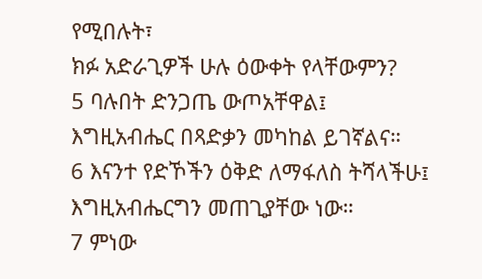የሚበሉት፣
ክፉ አድራጊዎች ሁሉ ዕውቀት የላቸውምን?
5 ባሉበት ድንጋጤ ውጦአቸዋል፤
እግዚአብሔር በጻድቃን መካከል ይገኛልና።
6 እናንተ የድኾችን ዕቅድ ለማፋለስ ትሻላችሁ፤
እግዚአብሔርግን መጠጊያቸው ነው።
7 ምነው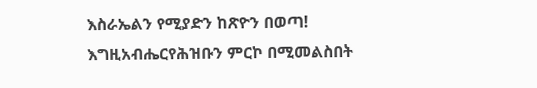እስራኤልን የሚያድን ከጽዮን በወጣ!
እግዚአብሔርየሕዝቡን ምርኮ በሚመልስበት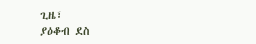ጊዜ፣
ያዕቆብ ደስ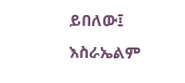ይበለው፤ እስራኤልም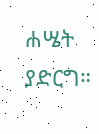ሐሤት ያድርግ።